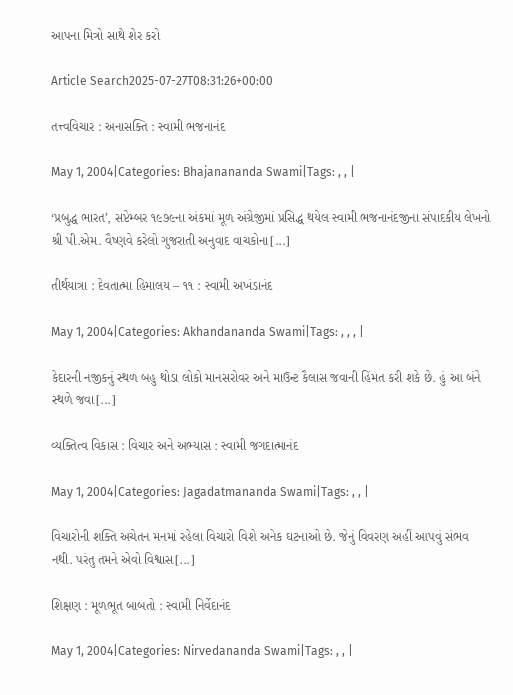આપના મિત્રો સાથે શેર કરો

Article Search2025-07-27T08:31:26+00:00

તત્ત્વવિચાર : અનાસક્તિ : સ્વામી ભજનાનંદ

May 1, 2004|Categories: Bhajanananda Swami|Tags: , , |

‘પ્રબુદ્ધ ભારત’, સપ્ટેમ્બર ૧૯૭૯ના અંકમાં મૂળ અંગ્રેજીમાં પ્રસિદ્ધ થયેલ સ્વામી ભજનાનંદજીના સંપાદકીય લેખનો શ્રી પી.એમ. વૈષ્ણવે કરેલો ગુજરાતી અનુવાદ વાચકોના[...]

તીર્થયાત્રા : દેવતાત્મા હિમાલય – ૧૧ : સ્વામી અખંડાનંદ

May 1, 2004|Categories: Akhandananda Swami|Tags: , , , |

કેદારની નજીકનું સ્થળ બહુ થોડા લોકો માનસરોવર અને માઉન્ટ કૈલાસ જવાની હિંમત કરી શકે છે. હું આ બંને સ્થળે જવા[...]

વ્યક્તિત્વ વિકાસ : વિચાર અને અભ્યાસ : સ્વામી જગદાત્માનંદ

May 1, 2004|Categories: Jagadatmananda Swami|Tags: , , |

વિચારોની શક્તિ અચેતન મનમાં રહેલા વિચારો વિશે અનેક ઘટનાઓ છે. જેનું વિવરણ અહીં આપવું સંભવ નથી. પરંતુ તમને એવો વિશ્વાસ[...]

શિક્ષણ : મૂળભૂત બાબતો : સ્વામી નિર્વેદાનંદ

May 1, 2004|Categories: Nirvedananda Swami|Tags: , , |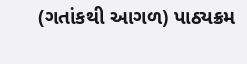(ગતાંકથી આગળ) પાઠ્યક્રમ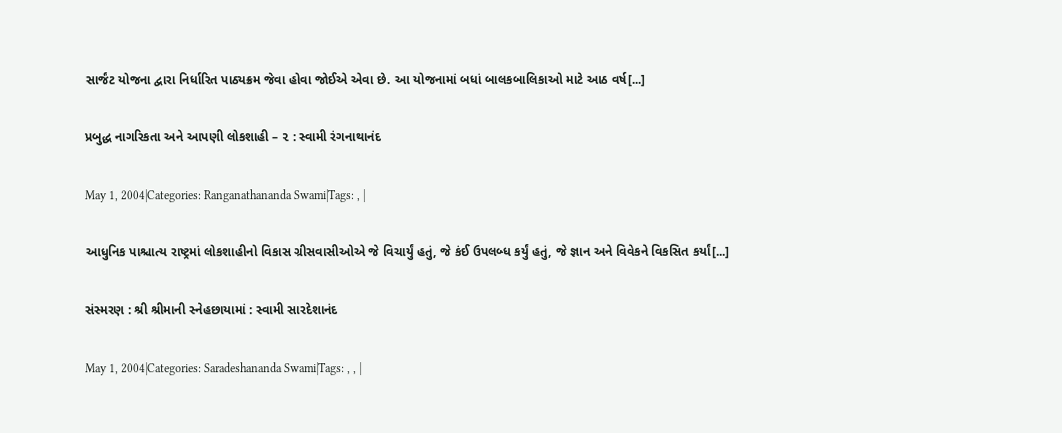સાર્જંટ યોજના દ્વારા નિર્ધારિત પાઠ્યક્રમ જેવા હોવા જોઈએ એવા છે. આ યોજનામાં બધાં બાલકબાલિકાઓ માટે આઠ વર્ષ[...]

પ્રબુદ્ધ નાગરિકતા અને આપણી લોકશાહી – ૨ : સ્વામી રંગનાથાનંદ

May 1, 2004|Categories: Ranganathananda Swami|Tags: , |

આધુનિક પાશ્ચાત્ય રાષ્ટ્રમાં લોકશાહીનો વિકાસ ગ્રીસવાસીઓએ જે વિચાર્યું હતું, જે કંઈ ઉપલબ્ધ કર્યું હતું, જે જ્ઞાન અને વિવેકને વિકસિત કર્યાં[...]

સંસ્મરણ : શ્રી શ્રીમાની સ્નેહછાયામાં : સ્વામી સારદેશાનંદ

May 1, 2004|Categories: Saradeshananda Swami|Tags: , , |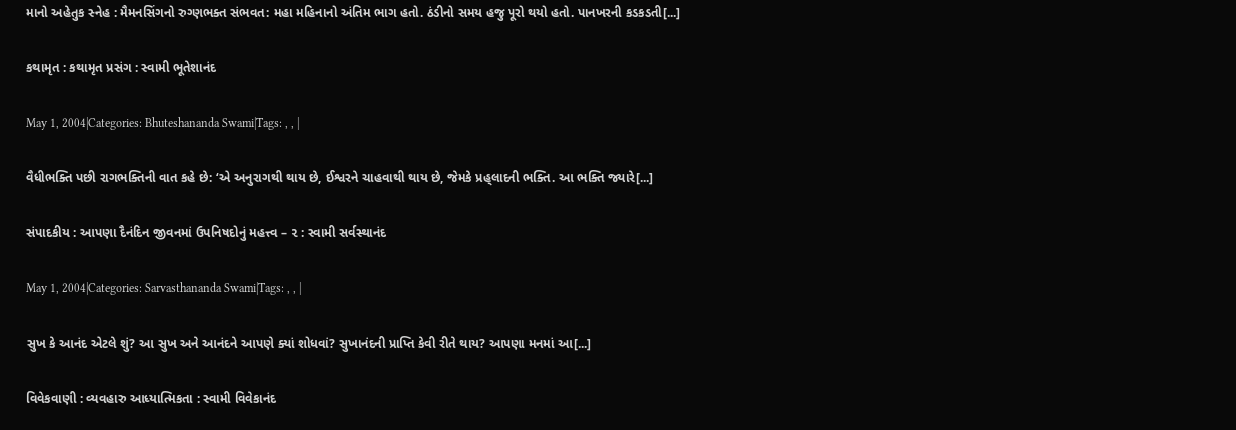માનો અહેતુક સ્નેહ : મૈમનસિંગનો રુગ્ણભક્ત સંભવત: મહા મહિનાનો અંતિમ ભાગ હતો. ઠંડીનો સમય હજુ પૂરો થયો હતો. પાનખરની કડકડતી[...]

કથામૃત : કથામૃત પ્રસંગ : સ્વામી ભૂતેશાનંદ

May 1, 2004|Categories: Bhuteshananda Swami|Tags: , , |

વૈધીભક્તિ પછી રાગભક્તિની વાત કહે છે: ‘એ અનુરાગથી થાય છે, ઈશ્વરને ચાહવાથી થાય છે, જેમકે પ્રહ્‌લાદની ભક્તિ. આ ભક્તિ જ્યારે[...]

સંપાદકીય : આપણા દૈનંદિન જીવનમાં ઉપનિષદોનું મહત્ત્વ – ૨ : સ્વામી સર્વસ્થાનંદ

May 1, 2004|Categories: Sarvasthananda Swami|Tags: , , |

સુખ કે આનંદ એટલે શું? આ સુખ અને આનંદને આપણે ક્યાં શોધવાં? સુખાનંદની પ્રાપ્તિ કેવી રીતે થાય? આપણા મનમાં આ[...]

વિવેકવાણી : વ્યવહારુ આધ્યાત્મિકતા : સ્વામી વિવેકાનંદ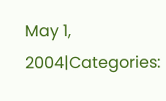May 1, 2004|Categories: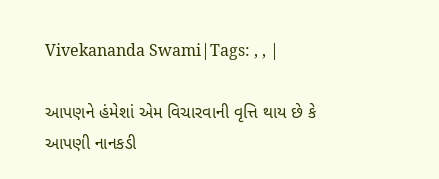Vivekananda Swami|Tags: , , |

આપણને હંમેશાં એમ વિચારવાની વૃત્તિ થાય છે કે આપણી નાનકડી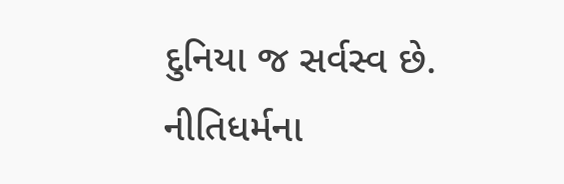દુનિયા જ સર્વસ્વ છે. નીતિધર્મના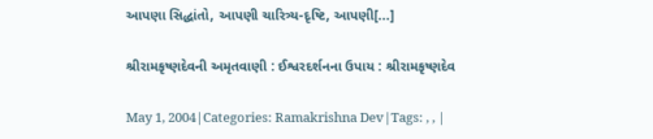આપણા સિદ્ધાંતો, આપણી ચારિત્ર્ય-દૃષ્ટિ, આપણી[...]

શ્રીરામકૃષ્ણદેવની અમૃતવાણી : ઈશ્વરદર્શનના ઉપાય : શ્રીરામકૃષ્ણદેવ

May 1, 2004|Categories: Ramakrishna Dev|Tags: , , |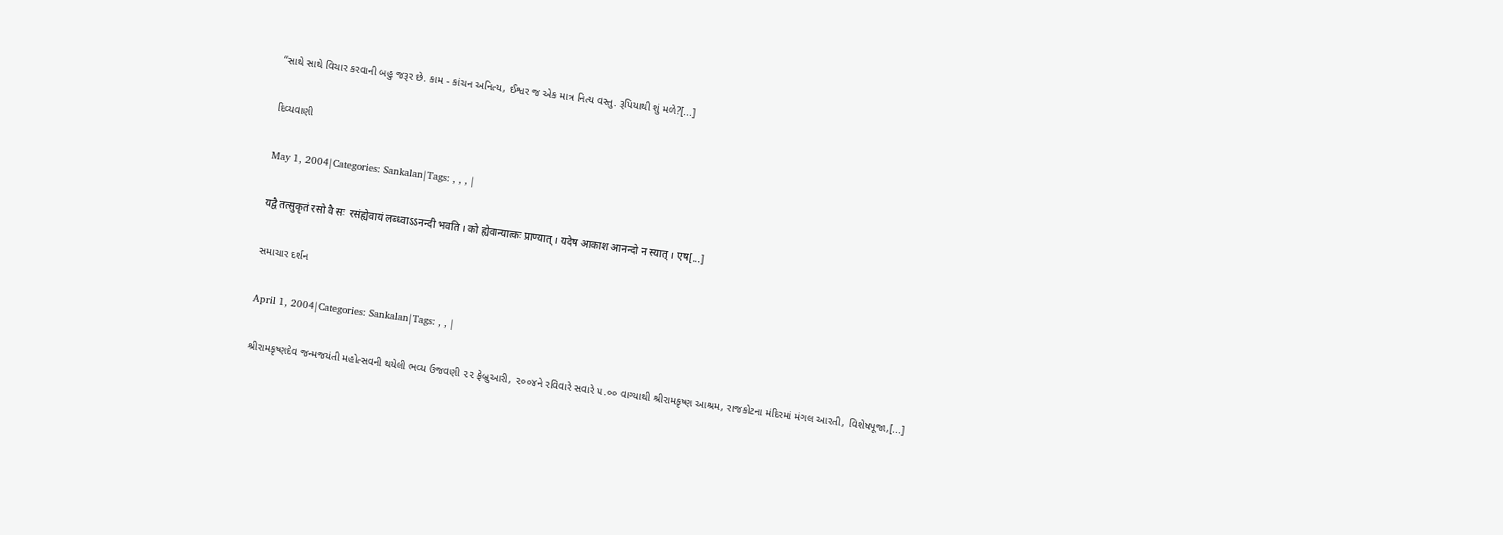‘‘સાથે સાથે વિચાર કરવાની બહુ જરૂર છે. કામ - કાંચન અનિત્ય, ઈશ્વર જ એક માત્ર નિત્ય વસ્તુ. રૂપિયાથી શું મળે?[...]

દિવ્યવાણી

May 1, 2004|Categories: Sankalan|Tags: , , , |

यद्वै तत्सुकृतं रसो वै सः  रसंह्येवायं लब्ध्वाऽऽनन्दी भवति । को ह्येवान्यात्कः प्राण्यात् । यदेष आकाश आनन्दो न स्यात् । एष[...]

સમાચાર દર્શન

April 1, 2004|Categories: Sankalan|Tags: , , |

શ્રીરામકૃષ્ણદેવ જન્મજયંતી મહોત્સવની થયેલી ભવ્ય ઉજવણી ૨૨ ફેબ્રુઆરી, ૨૦૦૪ને રવિવારે સવારે ૫.૦૦ વાગ્યાથી શ્રીરામકૃષ્ણ આશ્રમ, રાજકોટના મંદિરમાં મંગલ આરતી, વિશેષપૂજા,[...]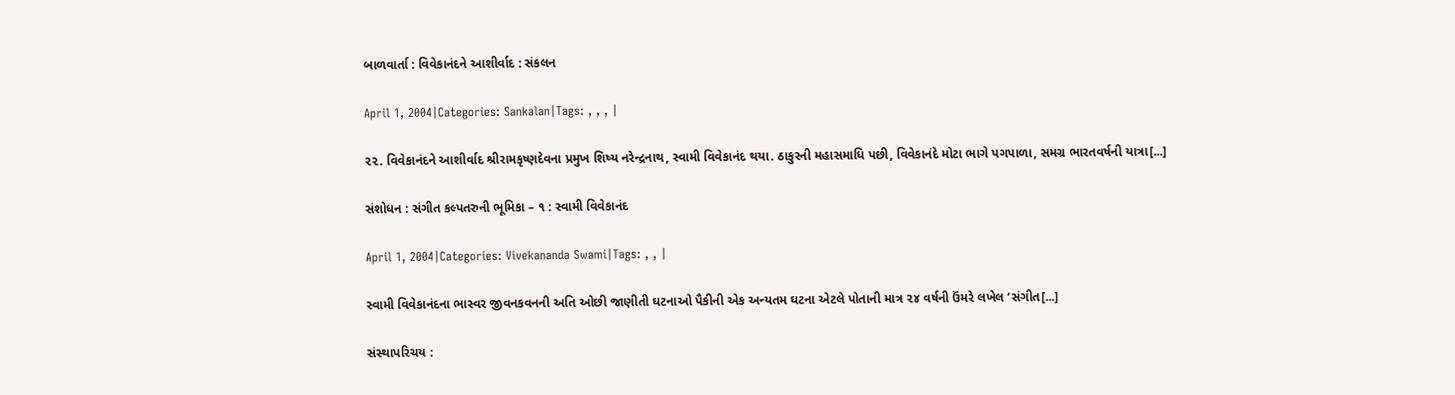બાળવાર્તા : વિવેકાનંદને આશીર્વાદ : સંકલન

April 1, 2004|Categories: Sankalan|Tags: , , , |

૨૨. વિવેકાનંદને આશીર્વાદ શ્રીરામકૃષ્ણદેવના પ્રમુખ શિષ્ય નરેન્દ્રનાથ, સ્વામી વિવેકાનંદ થયા. ઠાકુરની મહાસમાધિ પછી, વિવેકાનંદે મોટા ભાગે પગપાળા, સમગ્ર ભારતવર્ષની યાત્રા[...]

સંશોધન : સંગીત કલ્પતરુની ભૂમિકા – ૧ : સ્વામી વિવેકાનંદ

April 1, 2004|Categories: Vivekananda Swami|Tags: , , |

સ્વામી વિવેકાનંદના ભાસ્વર જીવનકવનની અતિ ઓછી જાણીતી ઘટનાઓ પૈકીની એક અન્યતમ ઘટના એટલે પોતાની માત્ર ૨૪ વર્ષની ઉંમરે લખેલ ‘સંગીત[...]

સંસ્થાપરિચય :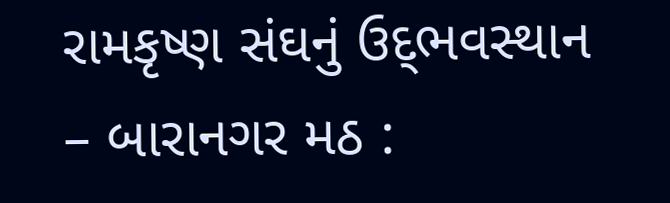રામકૃષ્ણ સંઘનું ઉદ્‌ભવસ્થાન – બારાનગર મઠ :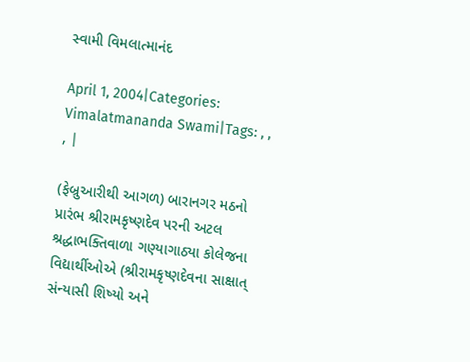સ્વામી વિમલાત્માનંદ

April 1, 2004|Categories: Vimalatmananda Swami|Tags: , , , |

(ફેબ્રુઆરીથી આગળ) બારાનગર મઠનો પ્રારંભ શ્રીરામકૃષ્ણદેવ પરની અટલ શ્રદ્ધાભક્તિવાળા ગણ્યાગાઠ્યા કોલેજના વિદ્યાર્થીઓએ (શ્રીરામકૃષ્ણદેવના સાક્ષાત્‌ સંન્યાસી શિષ્યો અને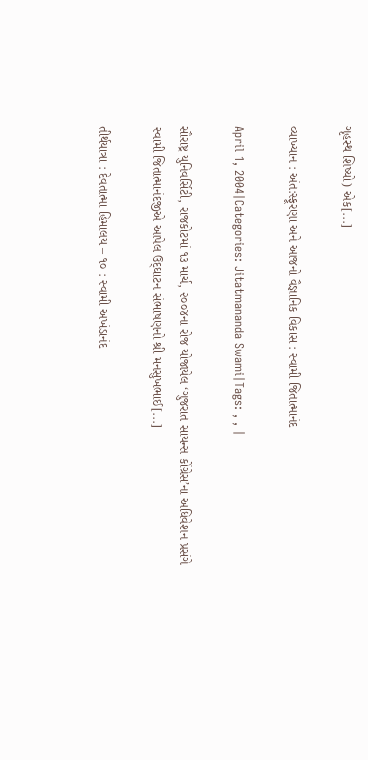ગૃહસ્થ શિષ્યો) એક[...]

વ્યાખ્યાન : અંત:સ્ફૂરણા અને આજનો વૈજ્ઞાનિક વિકાસ : સ્વામી જિતાત્માનંદ

April 1, 2004|Categories: Jitatmananda Swami|Tags: , , |

સૌરાષ્ટ્ર યુનિવર્સિટી, રાજકોટમાં ૧૩ માર્ચ, ૨૦૦૪ના રોજ યોજાયેલ ‘ગુજરાત સાયન્સ કોંગ્રેસ’ના અધિવેશન પ્રસંગે સ્વામી જિતાત્માનંદજીએ આપેલ ઉદ્‌ઘાટન સંભાષણનો શ્રી મનસુખભાઈ[...]

તીર્થયાત્રા : દેવતાત્મા હિમાલય – ૧૦ : સ્વામી અખંડાનંદ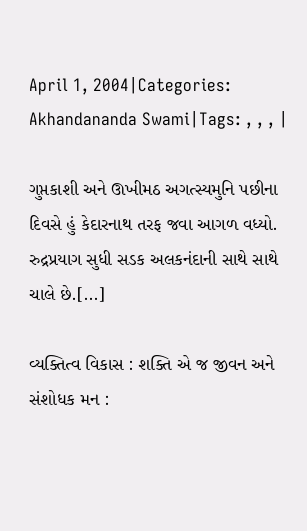April 1, 2004|Categories: Akhandananda Swami|Tags: , , , |

ગુપ્તકાશી અને ઊખીમઠ અગત્સ્યમુનિ પછીના દિવસે હું કેદારનાથ તરફ જવા આગળ વધ્યો. રુદ્રપ્રયાગ સુધી સડક અલકનંદાની સાથે સાથે ચાલે છે.[...]

વ્યક્તિત્વ વિકાસ : શક્તિ એ જ જીવન અને સંશોધક મન :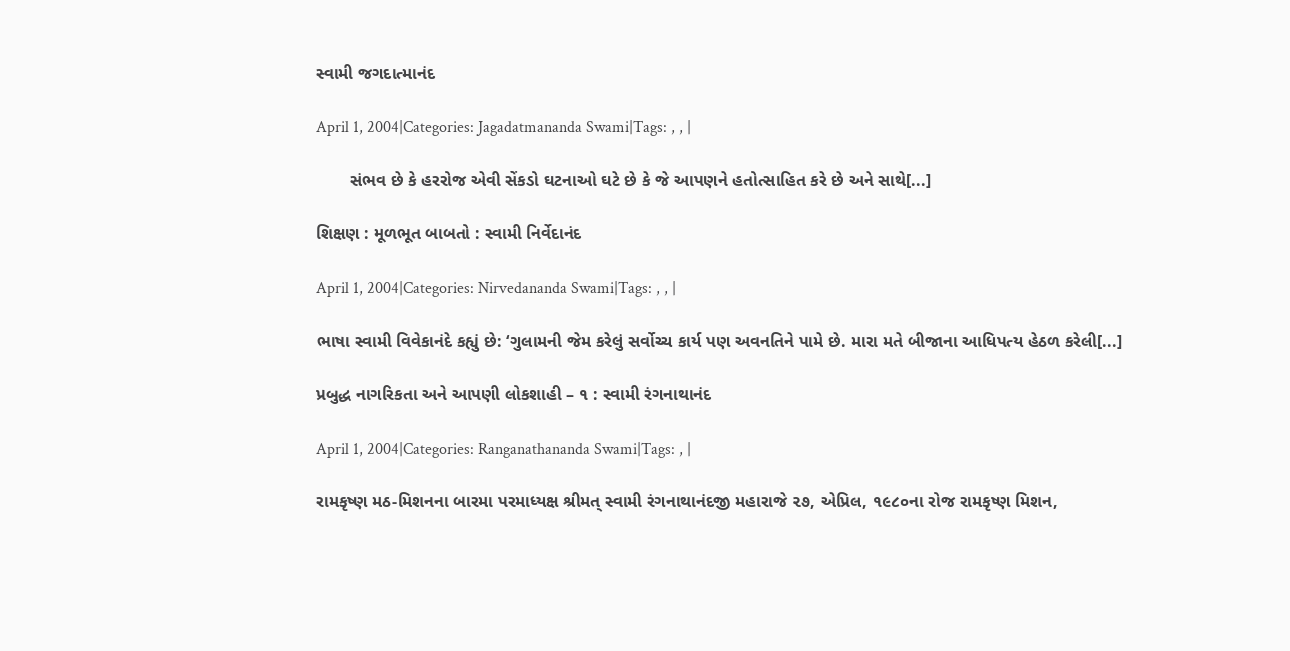સ્વામી જગદાત્માનંદ

April 1, 2004|Categories: Jagadatmananda Swami|Tags: , , |

       સંભવ છે કે હરરોજ એવી સેંકડો ઘટનાઓ ઘટે છે કે જે આપણને હતોત્સાહિત કરે છે અને સાથે[...]

શિક્ષણ : મૂળભૂત બાબતો : સ્વામી નિર્વેદાનંદ

April 1, 2004|Categories: Nirvedananda Swami|Tags: , , |

ભાષા સ્વામી વિવેકાનંદે કહ્યું છે: ‘ગુલામની જેમ કરેલું સર્વોચ્ચ કાર્ય પણ અવનતિને પામે છે. મારા મતે બીજાના આધિપત્ય હેઠળ કરેલી[...]

પ્રબુદ્ધ નાગરિકતા અને આપણી લોકશાહી – ૧ : સ્વામી રંગનાથાનંદ

April 1, 2004|Categories: Ranganathananda Swami|Tags: , |

રામકૃષ્ણ મઠ-મિશનના બારમા પરમાધ્યક્ષ શ્રીમત્‌ સ્વામી રંગનાથાનંદજી મહારાજે ૨૭, એપ્રિલ, ૧૯૮૦ના રોજ રામકૃષ્ણ મિશન,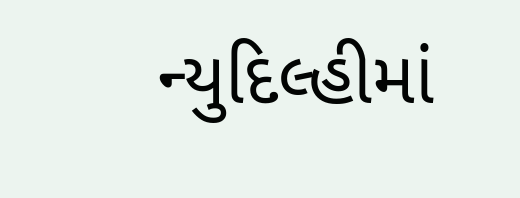ન્યુદિલ્હીમાં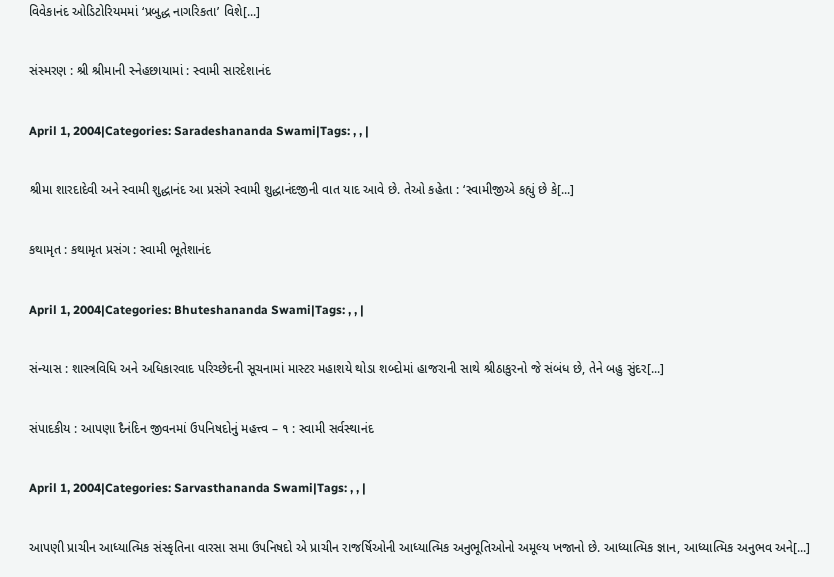વિવેકાનંદ ઓડિટોરિયમમાં ‘પ્રબુદ્ધ નાગરિકતા’ વિશે[...]

સંસ્મરણ : શ્રી શ્રીમાની સ્નેહછાયામાં : સ્વામી સારદેશાનંદ

April 1, 2004|Categories: Saradeshananda Swami|Tags: , , |

શ્રીમા શારદાદેવી અને સ્વામી શુદ્ધાનંદ આ પ્રસંગે સ્વામી શુદ્ધાનંદજીની વાત યાદ આવે છે. તેઓ કહેતા : ‘સ્વામીજીએ કહ્યું છે કે[...]

કથામૃત : કથામૃત પ્રસંગ : સ્વામી ભૂતેશાનંદ

April 1, 2004|Categories: Bhuteshananda Swami|Tags: , , |

સંન્યાસ : શાસ્ત્રવિધિ અને અધિકારવાદ પરિચ્છેદની સૂચનામાં માસ્ટર મહાશયે થોડા શબ્દોમાં હાજરાની સાથે શ્રીઠાકુરનો જે સંબંધ છે, તેને બહુ સુંદર[...]

સંપાદકીય : આપણા દૈનંદિન જીવનમાં ઉપનિષદોનું મહત્ત્વ – ૧ : સ્વામી સર્વસ્થાનંદ

April 1, 2004|Categories: Sarvasthananda Swami|Tags: , , |

આપણી પ્રાચીન આધ્યાત્મિક સંસ્કૃતિના વારસા સમા ઉપનિષદો એ પ્રાચીન રાજર્ષિઓની આધ્યાત્મિક અનુભૂતિઓનો અમૂલ્ય ખજાનો છે. આધ્યાત્મિક જ્ઞાન, આધ્યાત્મિક અનુભવ અને[...]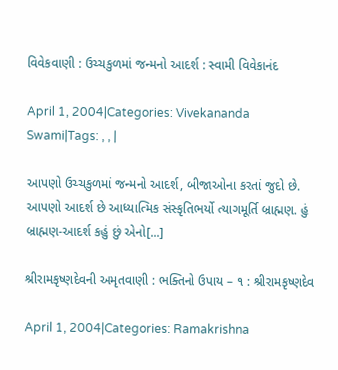વિવેકવાણી : ઉચ્ચકુળમાં જન્મનો આદર્શ : સ્વામી વિવેકાનંદ

April 1, 2004|Categories: Vivekananda Swami|Tags: , , |

આપણો ઉચ્ચકુળમાં જન્મનો આદર્શ, બીજાઓના કરતાં જુદો છે. આપણો આદર્શ છે આધ્યાત્મિક સંસ્કૃતિભર્યો ત્યાગમૂર્તિ બ્રાહ્મણ. હું બ્રાહ્મણ-આદર્શ કહું છું એનો[...]

શ્રીરામકૃષ્ણદેવની અમૃતવાણી : ભક્તિનો ઉપાય – ૧ : શ્રીરામકૃષ્ણદેવ

April 1, 2004|Categories: Ramakrishna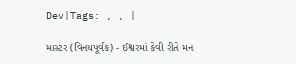Dev|Tags: , , |

માસ્ટર (વિનયપૂર્વક) - ઈશ્વરમાં કેવી રીતે મન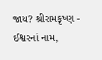જાય? શ્રીરામકૃષ્ણ - ઈશ્વરનાં નામ,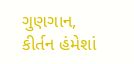ગુણગાન, કીર્તન હંમેશાં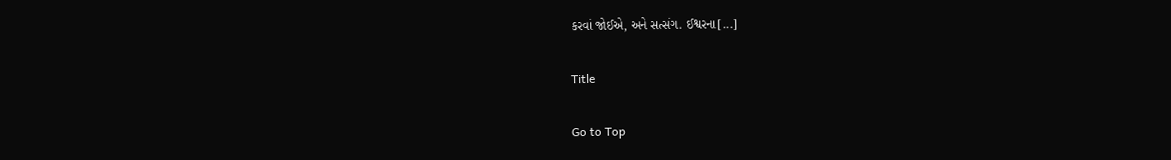કરવાં જોઈએ, અને સત્સંગ. ઈશ્વરના[...]

Title

Go to Top